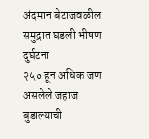अंदमान बेटाजवळील समुद्रात घडली भीषण दुर्घटना
२५० हून अधिक जण असलेले जहाज बुडाल्याची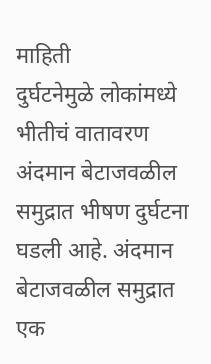माहिती
दुर्घटनेमुळे लोकांमध्ये भीतीचं वातावरण
अंदमान बेटाजवळील समुद्रात भीषण दुर्घटना घडली आहे. अंदमान बेटाजवळील समुद्रात एक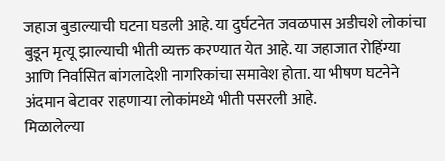जहाज बुडाल्याची घटना घडली आहे. या दुर्घटनेत जवळपास अडीचशे लोकांचा बुडून मृत्यू झाल्याची भीती व्यक्त करण्यात येत आहे. या जहाजात रोहिंग्या आणि निर्वासित बांगलादेशी नागरिकांचा समावेश होता. या भीषण घटनेने अंदमान बेटावर राहणाऱ्या लोकांमध्ये भीती पसरली आहे.
मिळालेल्या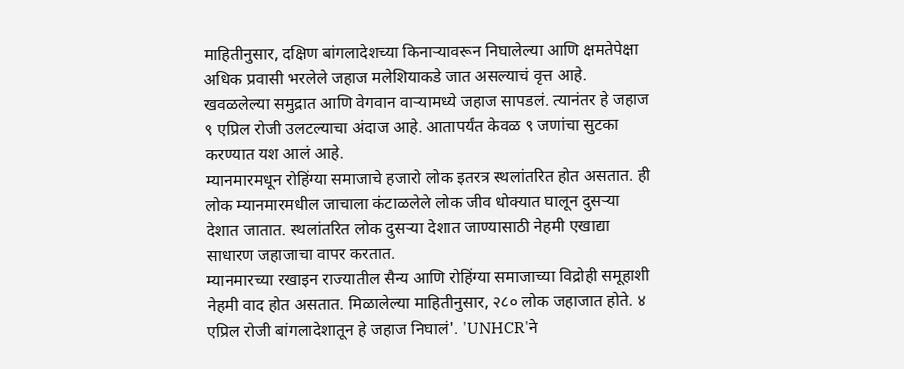माहितीनुसार, दक्षिण बांगलादेशच्या किनाऱ्यावरून निघालेल्या आणि क्षमतेपेक्षा अधिक प्रवासी भरलेले जहाज मलेशियाकडे जात असल्याचं वृत्त आहे. खवळलेल्या समुद्रात आणि वेगवान वाऱ्यामध्ये जहाज सापडलं. त्यानंतर हे जहाज ९ एप्रिल रोजी उलटल्याचा अंदाज आहे. आतापर्यंत केवळ ९ जणांचा सुटका करण्यात यश आलं आहे.
म्यानमारमधून रोहिंग्या समाजाचे हजारो लोक इतरत्र स्थलांतरित होत असतात. ही लोक म्यानमारमधील जाचाला कंटाळलेले लोक जीव धोक्यात घालून दुसऱ्या देशात जातात. स्थलांतरित लोक दुसऱ्या देशात जाण्यासाठी नेहमी एखाद्या साधारण जहाजाचा वापर करतात.
म्यानमारच्या रखाइन राज्यातील सैन्य आणि रोहिंग्या समाजाच्या विद्रोही समूहाशी नेहमी वाद होत असतात. मिळालेल्या माहितीनुसार, २८० लोक जहाजात होते. ४ एप्रिल रोजी बांगलादेशातून हे जहाज निघालं'. 'UNHCR'ने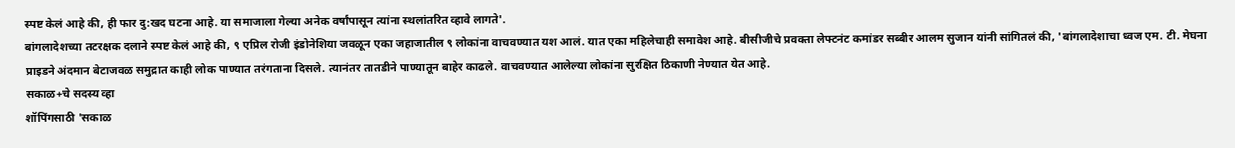स्पष्ट केलं आहे की, ही फार दु:खद घटना आहे. या समाजाला गेल्या अनेक वर्षांपासून त्यांना स्थलांतरित व्हावे लागते'.
बांगलादेशच्या तटरक्षक दलाने स्पष्ट केलं आहे की, ९ एप्रिल रोजी इंडोनेशिया जवळून एका जहाजातील ९ लोकांना वाचवण्यात यश आलं. यात एका महिलेचाही समावेश आहे. बीसीजीचे प्रवक्ता लेफ्टनंट कमांडर सब्बीर आलम सुजान यांनी सांगितलं की, 'बांगलादेशाचा ध्वज एम. टी. मेघना प्राइडने अंदमान बेटाजवळ समुद्रात काही लोक पाण्यात तरंगताना दिसले. त्यानंतर तातडीने पाण्यातून बाहेर काढले. वाचवण्यात आलेल्या लोकांना सुरक्षित ठिकाणी नेण्यात येत आहे.
सकाळ+चे सदस्य व्हा
शॉपिंगसाठी 'सकाळ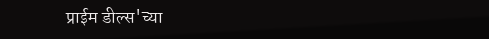प्राईम डील्स'च्या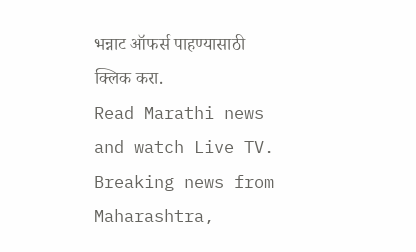भन्नाट ऑफर्स पाहण्यासाठी क्लिक करा.
Read Marathi news and watch Live TV. Breaking news from Maharashtra,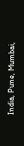India, Pune, Mumbai,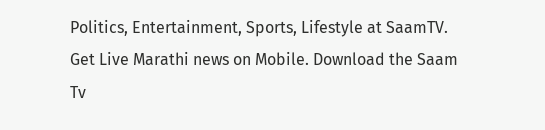Politics, Entertainment, Sports, Lifestyle at SaamTV. Get Live Marathi news on Mobile. Download the Saam Tv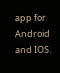app for Android and IOS.